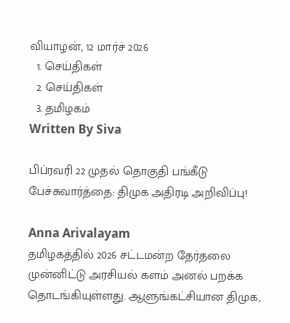வியாழன், 12 மார்ச் 2026
  1. செய்திகள்
  2. செய்திகள்
  3. த‌மிழக‌ம்
Written By Siva

பிப்ரவரி 22 முதல் தொகுதி பங்கீடு பேச்சுவார்த்தை: திமுக அதிரடி அறிவிப்பு!

Anna Arivalayam
தமிழகத்தில் 2026 சட்டமன்ற தேர்தலை முன்னிட்டு அரசியல் களம் அனல் பறக்க தொடங்கியுள்ளது. ஆளுங்கட்சியான திமுக,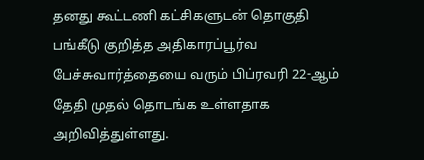தனது கூட்டணி கட்சிகளுடன் தொகுதி பங்கீடு குறித்த அதிகாரப்பூர்வ பேச்சுவார்த்தையை வரும் பிப்ரவரி 22-ஆம் தேதி முதல் தொடங்க உள்ளதாக அறிவித்துள்ளது.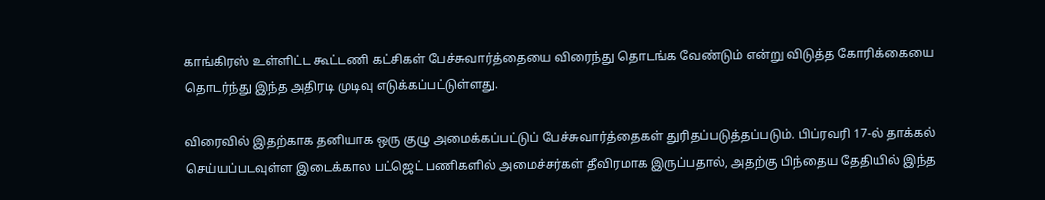காங்கிரஸ் உள்ளிட்ட கூட்டணி கட்சிகள் பேச்சுவார்த்தையை விரைந்து தொடங்க வேண்டும் என்று விடுத்த கோரிக்கையை தொடர்ந்து இந்த அதிரடி முடிவு எடுக்கப்பட்டுள்ளது.

விரைவில் இதற்காக தனியாக ஒரு குழு அமைக்கப்பட்டுப் பேச்சுவார்த்தைகள் துரிதப்படுத்தப்படும். பிப்ரவரி 17-ல் தாக்கல் செய்யப்படவுள்ள இடைக்கால பட்ஜெட் பணிகளில் அமைச்சர்கள் தீவிரமாக இருப்பதால், அதற்கு பிந்தைய தேதியில் இந்த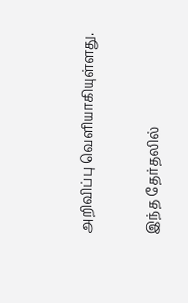அறிவிப்பு வெளியாகியுள்ளது.

இந்த தேர்தலில்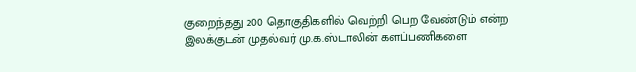குறைந்தது 200 தொகுதிகளில் வெற்றி பெற வேண்டும் என்ற இலக்குடன் முதல்வர் மு.க.ஸ்டாலின் களப்பணிகளை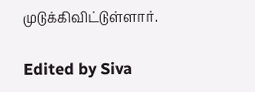முடுக்கிவிட்டுள்ளார்.

Edited by Siva